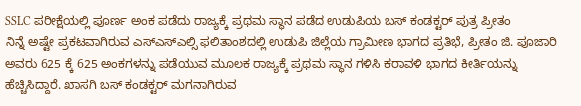SSLC ಪರೀಕ್ಷೆಯಲ್ಲಿ ಪೂರ್ಣ ಅಂಕ ಪಡೆದು ರಾಜ್ಯಕ್ಕೆ ಪ್ರಥಮ ಸ್ಥಾನ ಪಡೆದ ಉಡುಪಿಯ ಬಸ್ ಕಂಡಕ್ಟರ್ ಪುತ್ರ ಪ್ರೀತಂ
ನಿನ್ನೆ ಅಷ್ಟೇ ಪ್ರಕಟವಾಗಿರುವ ಎಸ್ಎಸ್ಎಲ್ಸಿ ಫಲಿತಾಂಶದಲ್ಲಿ ಉಡುಪಿ ಜಿಲ್ಲೆಯ ಗ್ರಾಮೀಣ ಭಾಗದ ಪ್ರತಿಭೆ, ಪ್ರೀತಂ ಜಿ. ಪೂಜಾರಿ ಅವರು 625 ಕ್ಕೆ 625 ಅಂಕಗಳನ್ನು ಪಡೆಯುವ ಮೂಲಕ ರಾಜ್ಯಕ್ಕೆ ಪ್ರಥಮ ಸ್ಥಾನ ಗಳಿಸಿ ಕರಾವಳಿ ಭಾಗದ ಕೀರ್ತಿಯನ್ನು ಹೆಚ್ಚಿಸಿದ್ದಾರೆ. ಖಾಸಗಿ ಬಸ್ ಕಂಡಕ್ಟರ್ ಮಗನಾಗಿರುವ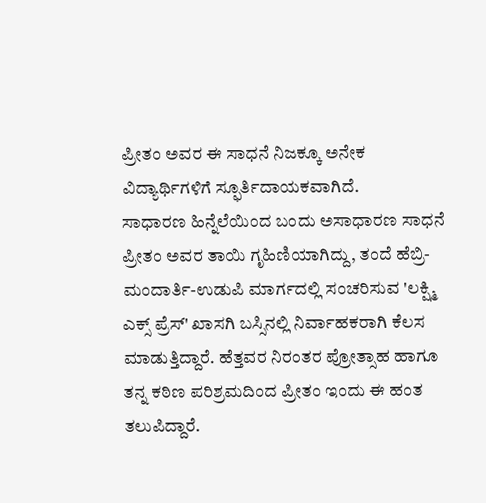ಪ್ರೀತಂ ಅವರ ಈ ಸಾಧನೆ ನಿಜಕ್ಕೂ ಅನೇಕ ವಿದ್ಯಾರ್ಥಿಗಳಿಗೆ ಸ್ಫೂರ್ತಿದಾಯಕವಾಗಿದೆ.
ಸಾಧಾರಣ ಹಿನ್ನೆಲೆಯಿಂದ ಬಂದು ಅಸಾಧಾರಣ ಸಾಧನೆ
ಪ್ರೀತಂ ಅವರ ತಾಯಿ ಗೃಹಿಣಿಯಾಗಿದ್ದು, ತಂದೆ ಹೆಬ್ರಿ-ಮಂದಾರ್ತಿ-ಉಡುಪಿ ಮಾರ್ಗದಲ್ಲಿ ಸಂಚರಿಸುವ 'ಲಕ್ಷ್ಮಿ ಎಕ್ಸ್ ಪ್ರೆಸ್' ಖಾಸಗಿ ಬಸ್ಸಿನಲ್ಲಿ ನಿರ್ವಾಹಕರಾಗಿ ಕೆಲಸ ಮಾಡುತ್ತಿದ್ದಾರೆ. ಹೆತ್ತವರ ನಿರಂತರ ಪ್ರೋತ್ಸಾಹ ಹಾಗೂ ತನ್ನ ಕಠಿಣ ಪರಿಶ್ರಮದಿಂದ ಪ್ರೀತಂ ಇಂದು ಈ ಹಂತ ತಲುಪಿದ್ದಾರೆ.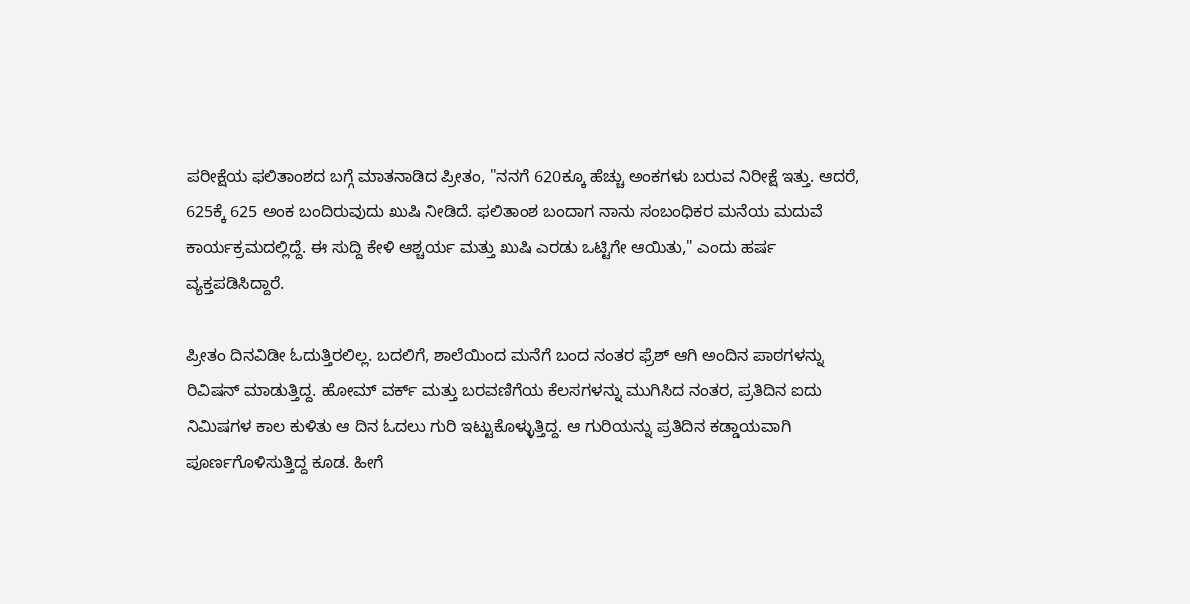ಪರೀಕ್ಷೆಯ ಫಲಿತಾಂಶದ ಬಗ್ಗೆ ಮಾತನಾಡಿದ ಪ್ರೀತಂ, "ನನಗೆ 620ಕ್ಕೂ ಹೆಚ್ಚು ಅಂಕಗಳು ಬರುವ ನಿರೀಕ್ಷೆ ಇತ್ತು. ಆದರೆ, 625ಕ್ಕೆ 625 ಅಂಕ ಬಂದಿರುವುದು ಖುಷಿ ನೀಡಿದೆ. ಫಲಿತಾಂಶ ಬಂದಾಗ ನಾನು ಸಂಬಂಧಿಕರ ಮನೆಯ ಮದುವೆ ಕಾರ್ಯಕ್ರಮದಲ್ಲಿದ್ದೆ. ಈ ಸುದ್ದಿ ಕೇಳಿ ಆಶ್ಚರ್ಯ ಮತ್ತು ಖುಷಿ ಎರಡು ಒಟ್ಟಿಗೇ ಆಯಿತು," ಎಂದು ಹರ್ಷ ವ್ಯಕ್ತಪಡಿಸಿದ್ದಾರೆ.

ಪ್ರೀತಂ ದಿನವಿಡೀ ಓದುತ್ತಿರಲಿಲ್ಲ. ಬದಲಿಗೆ, ಶಾಲೆಯಿಂದ ಮನೆಗೆ ಬಂದ ನಂತರ ಫ್ರೆಶ್ ಆಗಿ ಅಂದಿನ ಪಾಠಗಳನ್ನು ರಿವಿಷನ್ ಮಾಡುತ್ತಿದ್ದ. ಹೋಮ್ ವರ್ಕ್ ಮತ್ತು ಬರವಣಿಗೆಯ ಕೆಲಸಗಳನ್ನು ಮುಗಿಸಿದ ನಂತರ, ಪ್ರತಿದಿನ ಐದು ನಿಮಿಷಗಳ ಕಾಲ ಕುಳಿತು ಆ ದಿನ ಓದಲು ಗುರಿ ಇಟ್ಟುಕೊಳ್ಳುತ್ತಿದ್ದ. ಆ ಗುರಿಯನ್ನು ಪ್ರತಿದಿನ ಕಡ್ಡಾಯವಾಗಿ ಪೂರ್ಣಗೊಳಿಸುತ್ತಿದ್ದ ಕೂಡ. ಹೀಗೆ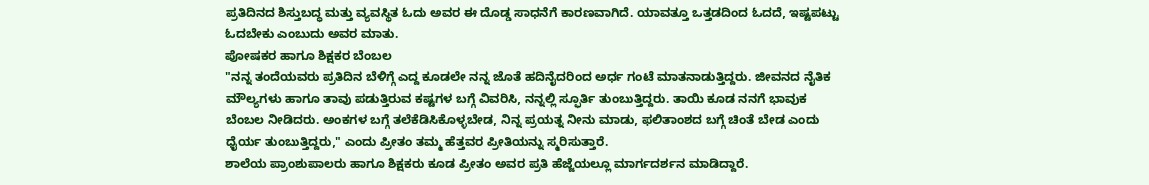ಪ್ರತಿದಿನದ ಶಿಸ್ತುಬದ್ಧ ಮತ್ತು ವ್ಯವಸ್ಥಿತ ಓದು ಅವರ ಈ ದೊಡ್ಡ ಸಾಧನೆಗೆ ಕಾರಣವಾಗಿದೆ. ಯಾವತ್ತೂ ಒತ್ತಡದಿಂದ ಓದದೆ, ಇಷ್ಟಪಟ್ಟು ಓದಬೇಕು ಎಂಬುದು ಅವರ ಮಾತು.
ಪೋಷಕರ ಹಾಗೂ ಶಿಕ್ಷಕರ ಬೆಂಬಲ
"ನನ್ನ ತಂದೆಯವರು ಪ್ರತಿದಿನ ಬೆಳಿಗ್ಗೆ ಎದ್ದ ಕೂಡಲೇ ನನ್ನ ಜೊತೆ ಹದಿನೈದರಿಂದ ಅರ್ಧ ಗಂಟೆ ಮಾತನಾಡುತ್ತಿದ್ದರು. ಜೀವನದ ನೈತಿಕ ಮೌಲ್ಯಗಳು ಹಾಗೂ ತಾವು ಪಡುತ್ತಿರುವ ಕಷ್ಟಗಳ ಬಗ್ಗೆ ವಿವರಿಸಿ, ನನ್ನಲ್ಲಿ ಸ್ಫೂರ್ತಿ ತುಂಬುತ್ತಿದ್ದರು. ತಾಯಿ ಕೂಡ ನನಗೆ ಭಾವುಕ ಬೆಂಬಲ ನೀಡಿದರು. ಅಂಕಗಳ ಬಗ್ಗೆ ತಲೆಕೆಡಿಸಿಕೊಳ್ಳಬೇಡ, ನಿನ್ನ ಪ್ರಯತ್ನ ನೀನು ಮಾಡು, ಫಲಿತಾಂಶದ ಬಗ್ಗೆ ಚಿಂತೆ ಬೇಡ ಎಂದು ಧೈರ್ಯ ತುಂಬುತ್ತಿದ್ದರು," ಎಂದು ಪ್ರೀತಂ ತಮ್ಮ ಹೆತ್ತವರ ಪ್ರೀತಿಯನ್ನು ಸ್ಮರಿಸುತ್ತಾರೆ.
ಶಾಲೆಯ ಪ್ರಾಂಶುಪಾಲರು ಹಾಗೂ ಶಿಕ್ಷಕರು ಕೂಡ ಪ್ರೀತಂ ಅವರ ಪ್ರತಿ ಹೆಜ್ಜೆಯಲ್ಲೂ ಮಾರ್ಗದರ್ಶನ ಮಾಡಿದ್ದಾರೆ.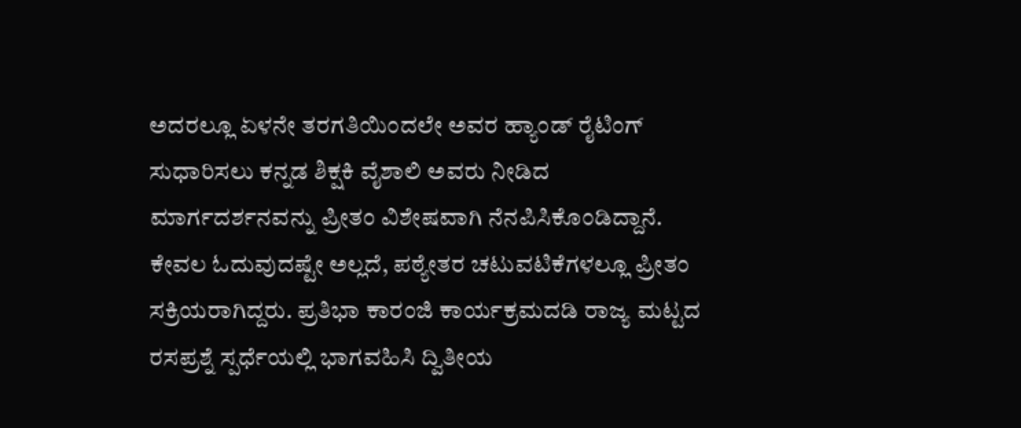ಅದರಲ್ಲೂ ಏಳನೇ ತರಗತಿಯಿಂದಲೇ ಅವರ ಹ್ಯಾಂಡ್ ರೈಟಿಂಗ್ ಸುಧಾರಿಸಲು ಕನ್ನಡ ಶಿಕ್ಷಕಿ ವೈಶಾಲಿ ಅವರು ನೀಡಿದ ಮಾರ್ಗದರ್ಶನವನ್ನು ಪ್ರೀತಂ ವಿಶೇಷವಾಗಿ ನೆನಪಿಸಿಕೊಂಡಿದ್ದಾನೆ.
ಕೇವಲ ಓದುವುದಷ್ಟೇ ಅಲ್ಲದೆ, ಪಠ್ಯೇತರ ಚಟುವಟಿಕೆಗಳಲ್ಲೂ ಪ್ರೀತಂ ಸಕ್ರಿಯರಾಗಿದ್ದರು. ಪ್ರತಿಭಾ ಕಾರಂಜಿ ಕಾರ್ಯಕ್ರಮದಡಿ ರಾಜ್ಯ ಮಟ್ಟದ ರಸಪ್ರಶ್ನೆ ಸ್ಪರ್ಧೆಯಲ್ಲಿ ಭಾಗವಹಿಸಿ ದ್ವಿತೀಯ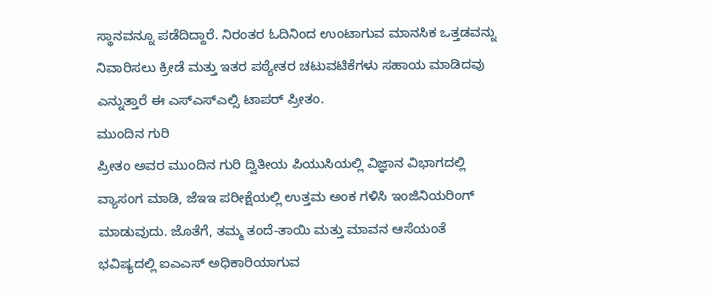ಸ್ಥಾನವನ್ನೂ ಪಡೆದಿದ್ದಾರೆ. ನಿರಂತರ ಓದಿನಿಂದ ಉಂಟಾಗುವ ಮಾನಸಿಕ ಒತ್ತಡವನ್ನು ನಿವಾರಿಸಲು ಕ್ರೀಡೆ ಮತ್ತು ಇತರ ಪಠ್ಯೇತರ ಚಟುವಟಿಕೆಗಳು ಸಹಾಯ ಮಾಡಿದವು ಎನ್ನುತ್ತಾರೆ ಈ ಎಸ್ಎಸ್ಎಲ್ಸಿ ಟಾಪರ್ ಪ್ರೀತಂ.
ಮುಂದಿನ ಗುರಿ
ಪ್ರೀತಂ ಅವರ ಮುಂದಿನ ಗುರಿ ದ್ವಿತೀಯ ಪಿಯುಸಿಯಲ್ಲಿ ವಿಜ್ಞಾನ ವಿಭಾಗದಲ್ಲಿ ವ್ಯಾಸಂಗ ಮಾಡಿ, ಜೆಇಇ ಪರೀಕ್ಷೆಯಲ್ಲಿ ಉತ್ತಮ ಅಂಕ ಗಳಿಸಿ ಇಂಜಿನಿಯರಿಂಗ್ ಮಾಡುವುದು. ಜೊತೆಗೆ, ತಮ್ಮ ತಂದೆ-ತಾಯಿ ಮತ್ತು ಮಾವನ ಆಸೆಯಂತೆ ಭವಿಷ್ಯದಲ್ಲಿ ಐಎಎಸ್ ಅಧಿಕಾರಿಯಾಗುವ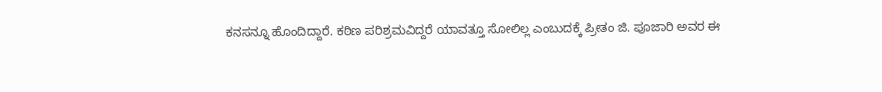ಕನಸನ್ನೂ ಹೊಂದಿದ್ದಾರೆ. ಕಠಿಣ ಪರಿಶ್ರಮವಿದ್ದರೆ ಯಾವತ್ತೂ ಸೋಲಿಲ್ಲ ಎಂಬುದಕ್ಕೆ ಪ್ರೀತಂ ಜಿ. ಪೂಜಾರಿ ಅವರ ಈ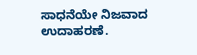ಸಾಧನೆಯೇ ನಿಜವಾದ ಉದಾಹರಣೆ.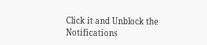Click it and Unblock the Notifications